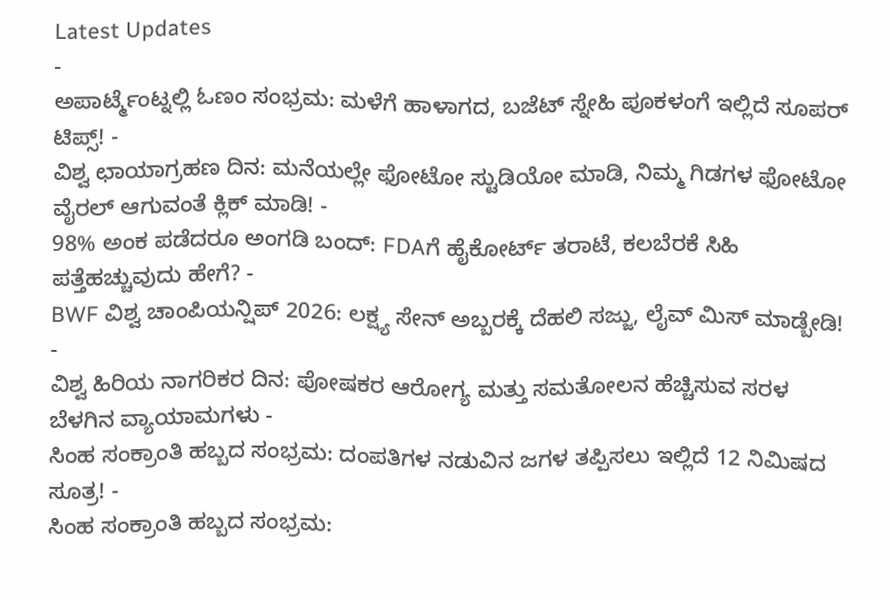Latest Updates
-
ಅಪಾರ್ಟ್ಮೆಂಟ್ನಲ್ಲಿ ಓಣಂ ಸಂಭ್ರಮ: ಮಳೆಗೆ ಹಾಳಾಗದ, ಬಜೆಟ್ ಸ್ನೇಹಿ ಪೂಕಳಂಗೆ ಇಲ್ಲಿದೆ ಸೂಪರ್ ಟಿಪ್ಸ್! -
ವಿಶ್ವ ಛಾಯಾಗ್ರಹಣ ದಿನ: ಮನೆಯಲ್ಲೇ ಫೋಟೋ ಸ್ಟುಡಿಯೋ ಮಾಡಿ, ನಿಮ್ಮ ಗಿಡಗಳ ಫೋಟೋ ವೈರಲ್ ಆಗುವಂತೆ ಕ್ಲಿಕ್ ಮಾಡಿ! -
98% ಅಂಕ ಪಡೆದರೂ ಅಂಗಡಿ ಬಂದ್: FDAಗೆ ಹೈಕೋರ್ಟ್ ತರಾಟೆ, ಕಲಬೆರಕೆ ಸಿಹಿ ಪತ್ತೆಹಚ್ಚುವುದು ಹೇಗೆ? -
BWF ವಿಶ್ವ ಚಾಂಪಿಯನ್ಷಿಪ್ 2026: ಲಕ್ಷ್ಯ ಸೇನ್ ಅಬ್ಬರಕ್ಕೆ ದೆಹಲಿ ಸಜ್ಜು, ಲೈವ್ ಮಿಸ್ ಮಾಡ್ಬೇಡಿ! -
ವಿಶ್ವ ಹಿರಿಯ ನಾಗರಿಕರ ದಿನ: ಪೋಷಕರ ಆರೋಗ್ಯ ಮತ್ತು ಸಮತೋಲನ ಹೆಚ್ಚಿಸುವ ಸರಳ ಬೆಳಗಿನ ವ್ಯಾಯಾಮಗಳು -
ಸಿಂಹ ಸಂಕ್ರಾಂತಿ ಹಬ್ಬದ ಸಂಭ್ರಮ: ದಂಪತಿಗಳ ನಡುವಿನ ಜಗಳ ತಪ್ಪಿಸಲು ಇಲ್ಲಿದೆ 12 ನಿಮಿಷದ ಸೂತ್ರ! -
ಸಿಂಹ ಸಂಕ್ರಾಂತಿ ಹಬ್ಬದ ಸಂಭ್ರಮ: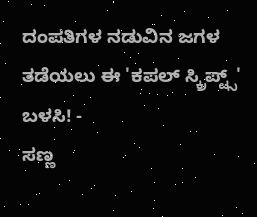ದಂಪತಿಗಳ ನಡುವಿನ ಜಗಳ ತಡೆಯಲು ಈ 'ಕಪಲ್ ಸ್ಕ್ರಿಪ್ಟ್ಸ್' ಬಳಸಿ! -
ಸಣ್ಣ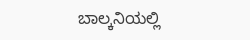ಬಾಲ್ಕನಿಯಲ್ಲಿ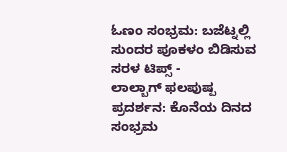ಓಣಂ ಸಂಭ್ರಮ: ಬಜೆಟ್ನಲ್ಲಿ ಸುಂದರ ಪೂಕಳಂ ಬಿಡಿಸುವ ಸರಳ ಟಿಪ್ಸ್ -
ಲಾಲ್ಬಾಗ್ ಫಲಪುಷ್ಪ ಪ್ರದರ್ಶನ: ಕೊನೆಯ ದಿನದ ಸಂಭ್ರಮ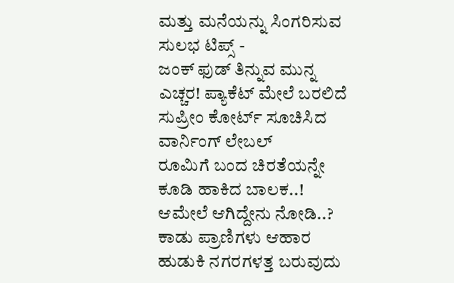ಮತ್ತು ಮನೆಯನ್ನು ಸಿಂಗರಿಸುವ ಸುಲಭ ಟಿಪ್ಸ್ -
ಜಂಕ್ ಫುಡ್ ತಿನ್ನುವ ಮುನ್ನ ಎಚ್ಚರ! ಪ್ಯಾಕೆಟ್ ಮೇಲೆ ಬರಲಿದೆ ಸುಪ್ರೀಂ ಕೋರ್ಟ್ ಸೂಚಿಸಿದ ವಾರ್ನಿಂಗ್ ಲೇಬಲ್
ರೂಮಿಗೆ ಬಂದ ಚಿರತೆಯನ್ನೇ ಕೂಡಿ ಹಾಕಿದ ಬಾಲಕ..! ಆಮೇಲೆ ಆಗಿದ್ದೇನು ನೋಡಿ..?
ಕಾಡು ಪ್ರಾಣಿಗಳು ಆಹಾರ ಹುಡುಕಿ ನಗರಗಳತ್ತ ಬರುವುದು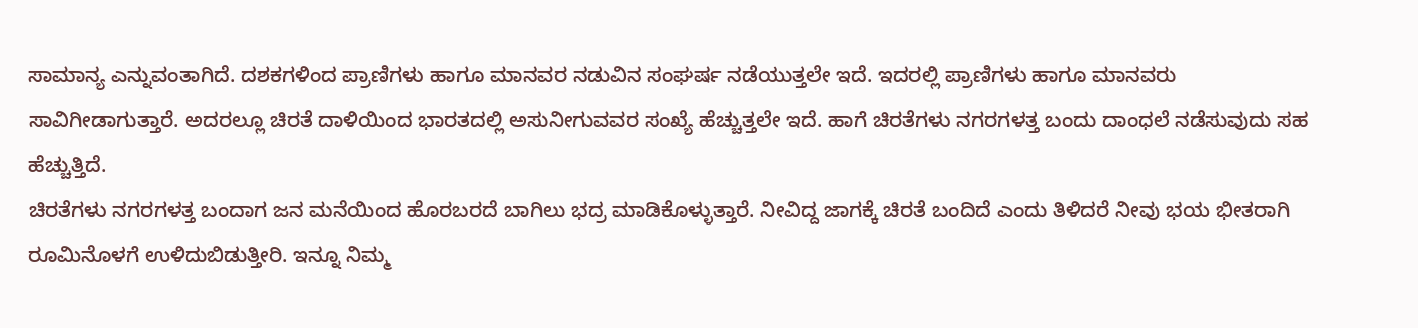ಸಾಮಾನ್ಯ ಎನ್ನುವಂತಾಗಿದೆ. ದಶಕಗಳಿಂದ ಪ್ರಾಣಿಗಳು ಹಾಗೂ ಮಾನವರ ನಡುವಿನ ಸಂಘರ್ಷ ನಡೆಯುತ್ತಲೇ ಇದೆ. ಇದರಲ್ಲಿ ಪ್ರಾಣಿಗಳು ಹಾಗೂ ಮಾನವರು ಸಾವಿಗೀಡಾಗುತ್ತಾರೆ. ಅದರಲ್ಲೂ ಚಿರತೆ ದಾಳಿಯಿಂದ ಭಾರತದಲ್ಲಿ ಅಸುನೀಗುವವರ ಸಂಖ್ಯೆ ಹೆಚ್ಚುತ್ತಲೇ ಇದೆ. ಹಾಗೆ ಚಿರತೆಗಳು ನಗರಗಳತ್ತ ಬಂದು ದಾಂಧಲೆ ನಡೆಸುವುದು ಸಹ ಹೆಚ್ಚುತ್ತಿದೆ.
ಚಿರತೆಗಳು ನಗರಗಳತ್ತ ಬಂದಾಗ ಜನ ಮನೆಯಿಂದ ಹೊರಬರದೆ ಬಾಗಿಲು ಭದ್ರ ಮಾಡಿಕೊಳ್ಳುತ್ತಾರೆ. ನೀವಿದ್ದ ಜಾಗಕ್ಕೆ ಚಿರತೆ ಬಂದಿದೆ ಎಂದು ತಿಳಿದರೆ ನೀವು ಭಯ ಭೀತರಾಗಿ ರೂಮಿನೊಳಗೆ ಉಳಿದುಬಿಡುತ್ತೀರಿ. ಇನ್ನೂ ನಿಮ್ಮ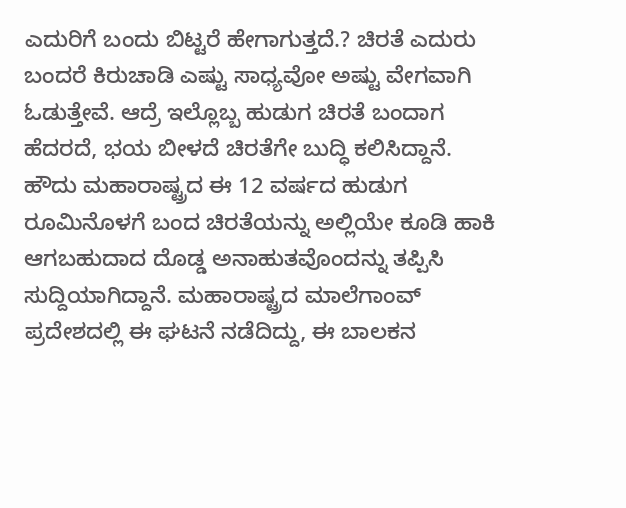ಎದುರಿಗೆ ಬಂದು ಬಿಟ್ಟರೆ ಹೇಗಾಗುತ್ತದೆ.? ಚಿರತೆ ಎದುರು ಬಂದರೆ ಕಿರುಚಾಡಿ ಎಷ್ಟು ಸಾಧ್ಯವೋ ಅಷ್ಟು ವೇಗವಾಗಿ ಓಡುತ್ತೇವೆ. ಆದ್ರೆ ಇಲ್ಲೊಬ್ಬ ಹುಡುಗ ಚಿರತೆ ಬಂದಾಗ ಹೆದರದೆ, ಭಯ ಬೀಳದೆ ಚಿರತೆಗೇ ಬುದ್ಧಿ ಕಲಿಸಿದ್ದಾನೆ.
ಹೌದು ಮಹಾರಾಷ್ಟ್ರದ ಈ 12 ವರ್ಷದ ಹುಡುಗ ರೂಮಿನೊಳಗೆ ಬಂದ ಚಿರತೆಯನ್ನು ಅಲ್ಲಿಯೇ ಕೂಡಿ ಹಾಕಿ ಆಗಬಹುದಾದ ದೊಡ್ಡ ಅನಾಹುತವೊಂದನ್ನು ತಪ್ಪಿಸಿ ಸುದ್ದಿಯಾಗಿದ್ದಾನೆ. ಮಹಾರಾಷ್ಟ್ರದ ಮಾಲೆಗಾಂವ್ ಪ್ರದೇಶದಲ್ಲಿ ಈ ಘಟನೆ ನಡೆದಿದ್ದು, ಈ ಬಾಲಕನ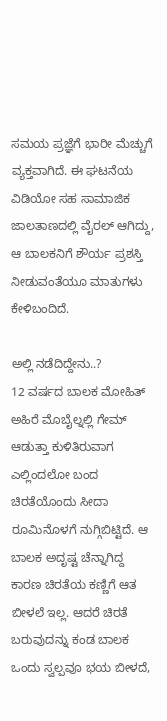ಸಮಯ ಪ್ರಜ್ಞೆಗೆ ಭಾರೀ ಮೆಚ್ಚುಗೆ ವ್ಯಕ್ತವಾಗಿದೆ. ಈ ಘಟನೆಯ ವಿಡಿಯೋ ಸಹ ಸಾಮಾಜಿಕ ಜಾಲತಾಣದಲ್ಲಿ ವೈರಲ್ ಆಗಿದ್ದು, ಆ ಬಾಲಕನಿಗೆ ಶೌರ್ಯ ಪ್ರಶಸ್ತಿ ನೀಡುವಂತೆಯೂ ಮಾತುಗಳು ಕೇಳಿಬಂದಿದೆ.

ಅಲ್ಲಿ ನಡೆದಿದ್ದೇನು..?
12 ವರ್ಷದ ಬಾಲಕ ಮೋಹಿತ್ ಅಹಿರೆ ಮೊಬೈಲ್ನಲ್ಲಿ ಗೇಮ್ ಆಡುತ್ತಾ ಕುಳಿತಿರುವಾಗ ಎಲ್ಲಿಂದಲೋ ಬಂದ ಚಿರತೆಯೊಂದು ಸೀದಾ ರೂಮಿನೊಳಗೆ ನುಗ್ಗಿಬಿಟ್ಟಿದೆ. ಆ ಬಾಲಕ ಅದೃಷ್ಟ ಚೆನ್ನಾಗಿದ್ದ ಕಾರಣ ಚಿರತೆಯ ಕಣ್ಣಿಗೆ ಆತ ಬೀಳಲೆ ಇಲ್ಲ. ಆದರೆ ಚಿರತೆ ಬರುವುದನ್ನು ಕಂಡ ಬಾಲಕ ಒಂದು ಸ್ವಲ್ಪವೂ ಭಯ ಬೀಳದೆ,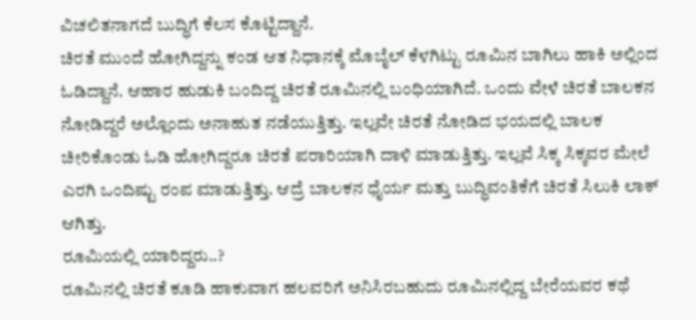ವಿಚಲಿತನಾಗದೆ ಬುದ್ಧಿಗೆ ಕೆಲಸ ಕೊಟ್ಟಿದ್ದಾನೆ.
ಚಿರತೆ ಮುಂದೆ ಹೋಗಿದ್ದನ್ನು ಕಂಡ ಆತ ನಿಧಾನಕ್ಕೆ ಮೊಬೈಲ್ ಕೆಳಗಿಟ್ಟು ರೂಮಿನ ಬಾಗಿಲು ಹಾಕಿ ಅಲ್ಲಿಂದ ಓಡಿದ್ದಾನೆ. ಆಹಾರ ಹುಡುಕಿ ಬಂದಿದ್ದ ಚಿರತೆ ರೂಮಿನಲ್ಲಿ ಬಂಧಿಯಾಗಿದೆ. ಒಂದು ವೇಳೆ ಚಿರತೆ ಬಾಲಕನ ನೋಡಿದ್ದರೆ ಅಲ್ಲೊಂದು ಅನಾಹುತ ನಡೆಯುತ್ತಿತ್ತು. ಇಲ್ಲವೇ ಚಿರತೆ ನೋಡಿದ ಭಯದಲ್ಲಿ ಬಾಲಕ ಚೀರಿಕೊಂಡು ಓಡಿ ಹೋಗಿದ್ದರೂ ಚಿರತೆ ಪರಾರಿಯಾಗಿ ದಾಳಿ ಮಾಡುತ್ತಿತ್ತು. ಇಲ್ಲವೆ ಸಿಕ್ಕ ಸಿಕ್ಕವರ ಮೇಲೆ ಎರಗಿ ಒಂದಿಷ್ಟು ರಂಪ ಮಾಡುತ್ತಿತ್ತು. ಆದ್ರೆ ಬಾಲಕನ ಧೈರ್ಯ ಮತ್ತು ಬುದ್ಧಿವಂತಿಕೆಗೆ ಚಿರತೆ ಸಿಲುಕಿ ಲಾಕ್ ಆಗಿತ್ತು.
ರೂಮಿಯಲ್ಲಿ ಯಾರಿದ್ದರು..?
ರೂಮಿನಲ್ಲಿ ಚಿರತೆ ಕೂಡಿ ಹಾಕುವಾಗ ಹಲವರಿಗೆ ಅನಿಸಿರಬಹುದು ರೂಮಿನಲ್ಲಿದ್ದ ಬೇರೆಯವರ ಕಥೆ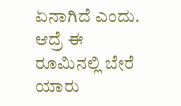ಏನಾಗಿದೆ ಎಂದು. ಆದ್ರೆ ಈ ರೂಮಿನಲ್ಲಿ ಬೇರೆ ಯಾರು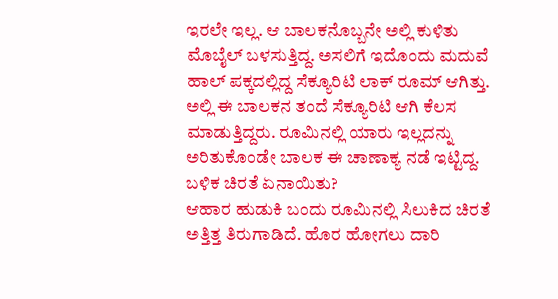ಇರಲೇ ಇಲ್ಲ. ಆ ಬಾಲಕನೊಬ್ಬನೇ ಅಲ್ಲಿ ಕುಳಿತು ಮೊಬೈಲ್ ಬಳಸುತ್ತಿದ್ದ. ಅಸಲಿಗೆ ಇದೊಂದು ಮದುವೆ ಹಾಲ್ ಪಕ್ಕದಲ್ಲಿದ್ದ ಸೆಕ್ಯೂರಿಟಿ ಲಾಕ್ ರೂಮ್ ಆಗಿತ್ತು. ಅಲ್ಲಿ ಈ ಬಾಲಕನ ತಂದೆ ಸೆಕ್ಯೂರಿಟಿ ಆಗಿ ಕೆಲಸ ಮಾಡುತ್ತಿದ್ದರು. ರೂಮಿನಲ್ಲಿ ಯಾರು ಇಲ್ಲದನ್ನು ಅರಿತುಕೊಂಡೇ ಬಾಲಕ ಈ ಚಾಣಾಕ್ಯ ನಡೆ ಇಟ್ಟಿದ್ದ.
ಬಳಿಕ ಚಿರತೆ ಏನಾಯಿತು?
ಆಹಾರ ಹುಡುಕಿ ಬಂದು ರೂಮಿನಲ್ಲಿ ಸಿಲುಕಿದ ಚಿರತೆ ಅತ್ತಿತ್ತ ತಿರುಗಾಡಿದೆ. ಹೊರ ಹೋಗಲು ದಾರಿ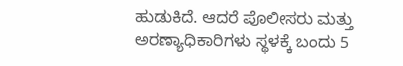ಹುಡುಕಿದೆ. ಆದರೆ ಪೊಲೀಸರು ಮತ್ತು ಅರಣ್ಯಾಧಿಕಾರಿಗಳು ಸ್ಥಳಕ್ಕೆ ಬಂದು 5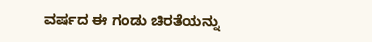ವರ್ಷದ ಈ ಗಂಡು ಚಿರತೆಯನ್ನು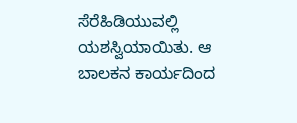ಸೆರೆಹಿಡಿಯುವಲ್ಲಿ ಯಶಸ್ವಿಯಾಯಿತು. ಆ ಬಾಲಕನ ಕಾರ್ಯದಿಂದ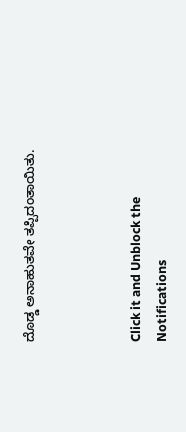ದೊಡ್ಡ ಅನಾಹುತವೇ ತಪ್ಪಿದಂತಾಯಿತು.



Click it and Unblock the Notifications